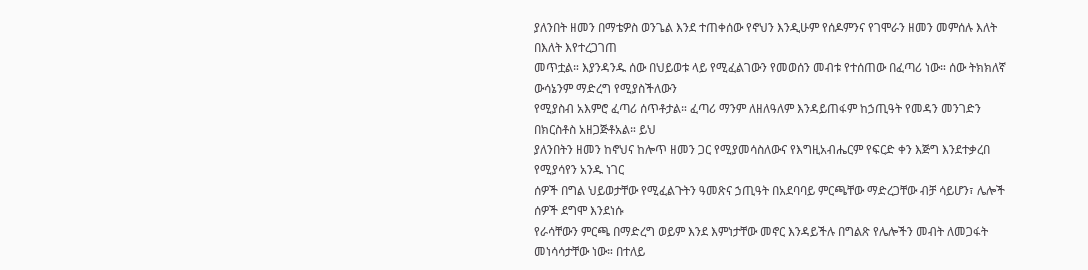ያለንበት ዘመን በማቴዎስ ወንጌል እንደ ተጠቀሰው የኖህን እንዲሁም የሰዶምንና የገሞራን ዘመን መምሰሉ እለት በእለት እየተረጋገጠ
መጥቷል። እያንዳንዱ ሰው በህይወቱ ላይ የሚፈልገውን የመወሰን መብቱ የተሰጠው በፈጣሪ ነው። ሰው ትክክለኛ ውሳኔንም ማድረግ የሚያስችለውን
የሚያስብ አእምሮ ፈጣሪ ሰጥቶታል። ፈጣሪ ማንም ለዘለዓለም እንዳይጠፋም ከኃጢዓት የመዳን መንገድን በክርስቶስ አዘጋጅቶአል። ይህ
ያለንበትን ዘመን ከኖህና ከሎጥ ዘመን ጋር የሚያመሳስለውና የእግዚአብሔርም የፍርድ ቀን እጅግ እንደተቃረበ የሚያሳየን አንዱ ነገር
ሰዎች በግል ህይወታቸው የሚፈልጉትን ዓመጽና ኃጢዓት በአደባባይ ምርጫቸው ማድረጋቸው ብቻ ሳይሆን፣ ሌሎች ሰዎች ደግሞ እንደነሱ
የራሳቸውን ምርጫ በማድረግ ወይም እንደ እምነታቸው መኖር እንዳይችሉ በግልጽ የሌሎችን መብት ለመጋፋት መነሳሳታቸው ነው። በተለይ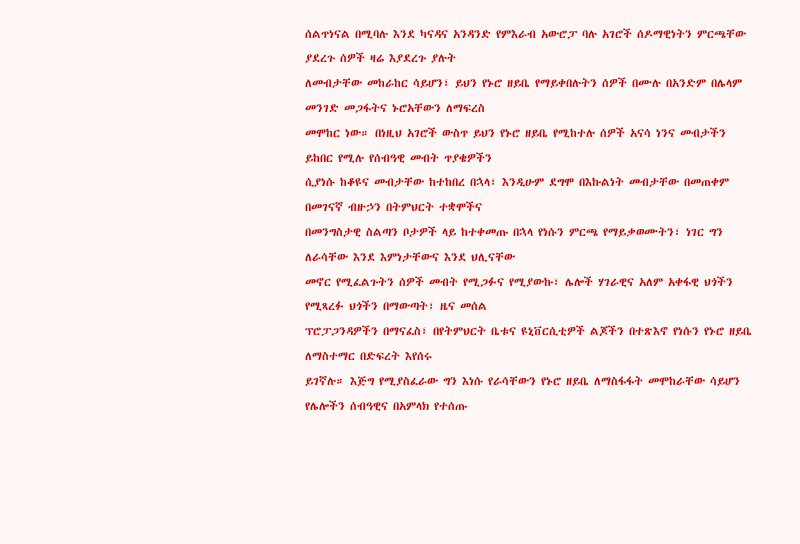ሰልጥነናል በሚባሉ እንደ ካናዳና አንዳንድ የምእራብ አውሮፓ ባሉ አገሮች ሰዶማዊነትን ምርጫቸው ያደረጉ ሰዎች ዛሬ እያደረጉ ያሉት
ለመብታቸው መከራከር ሳይሆን፣ ይህን የኑሮ ዘይቤ የማይቀበሉትን ሰዎች በሙሉ በአንድም በሌላም መንገድ መጋፋትና ኑሮአቸውን ለማፍረስ
መሞከር ነው። በነዚህ አገሮች ውስጥ ይህን የኑሮ ዘይቤ የሚከተሉ ሰዎች አናሳ ነንና መብታችን ይከበር የሚሉ የሰብዓዊ መብት ጥያቄዎችን
ሲያነሱ ከቆዩና መብታቸው ከተከበረ በኋላ፣ እንዲሁም ደግሞ በእኩልነት መብታቸው በመጠቀም በመገናኛ ብዙኃን በትምህርት ተቋሞችና
በመንግስታዊ ስልጣን ቦታዎች ላይ ከተቀመጡ በኋላ የነሱን ምርጫ የማይቃወሙትን፣ ነገር ግን ለራሳቸው እንደ እምነታቸውና እንደ ህሊናቸው
መኖር የሚፈልጉትን ሰዎች መብት የሚጋፉና የሚያውኩ፣ ሌሎች ሃገራዊና አለም አቀፋዊ ህጎችን የሚጻረፉ ህጎችን በማውጣት፣ ዜና መሰል
ፕሮፓጋንዳዎችን በማናፈስ፣ በየትምህርት ቤቱና ዩኒቨርሲቲዎች ልጆችን በተጽእኖ የነሱን የኑሮ ዘይቤ ለማስተማር በድፍረት እየሰሩ
ይገኛሉ። እጅግ የሚያስፈራው ግን እነሱ የራሳቸውን የኑሮ ዘይቤ ለማስፋፋት መሞከራቸው ሳይሆን የሌሎችን ሰብዓዊና በአምላክ የተሰጡ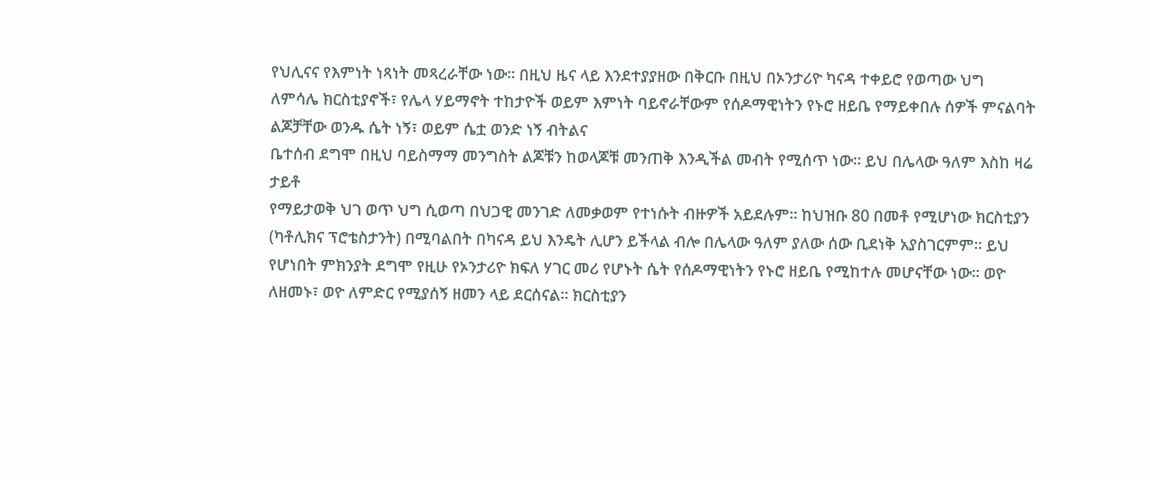የህሊናና የእምነት ነጻነት መጻረራቸው ነው። በዚህ ዜና ላይ እንደተያያዘው በቅርቡ በዚህ በኦንታሪዮ ካናዳ ተቀይሮ የወጣው ህግ
ለምሳሌ ክርስቲያኖች፣ የሌላ ሃይማኖት ተከታዮች ወይም እምነት ባይኖራቸውም የሰዶማዊነትን የኑሮ ዘይቤ የማይቀበሉ ሰዎች ምናልባት ልጆቻቸው ወንዱ ሴት ነኝ፣ ወይም ሴቷ ወንድ ነኝ ብትልና
ቤተሰብ ደግሞ በዚህ ባይስማማ መንግስት ልጆቹን ከወላጆቹ መንጠቅ እንዲችል መብት የሚሰጥ ነው። ይህ በሌላው ዓለም እስከ ዛሬ ታይቶ
የማይታወቅ ህገ ወጥ ህግ ሲወጣ በህጋዊ መንገድ ለመቃወም የተነሱት ብዙዎች አይደሉም። ከህዝቡ 80 በመቶ የሚሆነው ክርስቲያን
(ካቶሊክና ፕሮቴስታንት) በሚባልበት በካናዳ ይህ እንዴት ሊሆን ይችላል ብሎ በሌላው ዓለም ያለው ሰው ቢደነቅ አያስገርምም። ይህ
የሆነበት ምክንያት ደግሞ የዚሁ የኦንታሪዮ ክፍለ ሃገር መሪ የሆኑት ሴት የሰዶማዊነትን የኑሮ ዘይቤ የሚከተሉ መሆናቸው ነው። ወዮ
ለዘመኑ፣ ወዮ ለምድር የሚያሰኝ ዘመን ላይ ደርሰናል። ክርስቲያን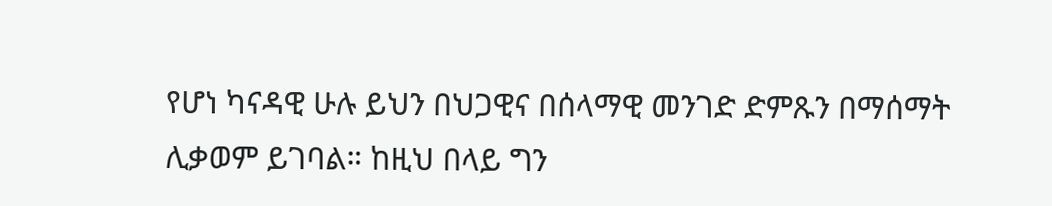የሆነ ካናዳዊ ሁሉ ይህን በህጋዊና በሰላማዊ መንገድ ድምጹን በማሰማት
ሊቃወም ይገባል። ከዚህ በላይ ግን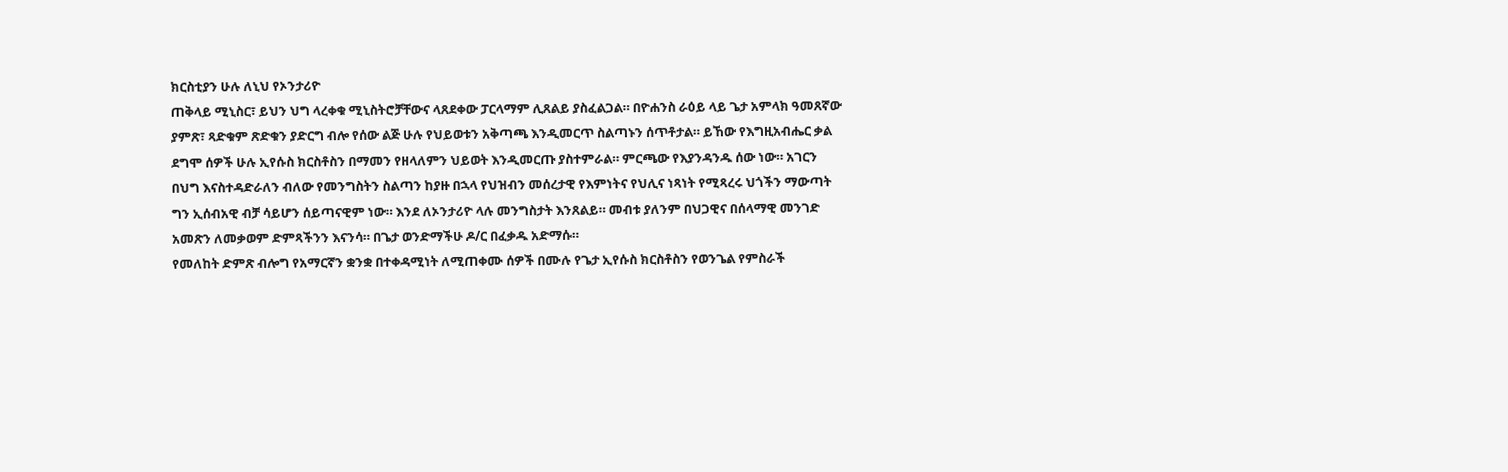ክርስቲያን ሁሉ ለኒህ የኦንታሪዮ
ጠቅላይ ሚኒስር፣ ይህን ህግ ላረቀቁ ሚኒስትሮቻቸውና ላጸደቀው ፓርላማም ሊጸልይ ያስፈልጋል። በዮሐንስ ራዕይ ላይ ጌታ አምላክ ዓመጸኛው
ያምጽ፣ ጻድቁም ጽድቁን ያድርግ ብሎ የሰው ልጅ ሁሉ የህይወቱን አቅጣጫ እንዲመርጥ ስልጣኑን ሰጥቶታል። ይኸው የእግዚአብሔር ቃል
ደግሞ ሰዎች ሁሉ ኢየሱስ ክርስቶስን በማመን የዘላለምን ህይወት እንዲመርጡ ያስተምራል። ምርጫው የእያንዳንዱ ሰው ነው። አገርን
በህግ እናስተዳድራለን ብለው የመንግስትን ስልጣን ከያዙ በኋላ የህዝብን መሰረታዊ የእምነትና የህሊና ነጻነት የሚጻረሩ ህጎችን ማውጣት
ግን ኢሰብአዊ ብቻ ሳይሆን ሰይጣናዊም ነው። እንደ ለኦንታሪዮ ላሉ መንግስታት እንጸልይ። መብቱ ያለንም በህጋዊና በሰላማዊ መንገድ
አመጽን ለመቃወም ድምጻችንን እናንሳ። በጌታ ወንድማችሁ ዶ/ር በፈቃዱ አድማሱ።
የመለከት ድምጽ ብሎግ የአማርኛን ቋንቋ በተቀዳሚነት ለሚጠቀሙ ሰዎች በሙሉ የጌታ ኢየሱስ ክርስቶስን የወንጌል የምስራች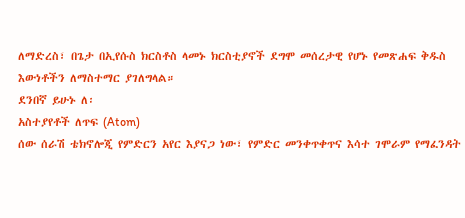ለማድረስ፣ በጌታ በኢየሱስ ክርስቶስ ላመኑ ክርስቲያኖች ደግሞ መሰረታዊ የሆኑ የመጽሐፍ ቅዱስ እውነቶችን ለማስተማር ያገለግላል።
ደንበኛ ይሁኑ ለ፡
አስተያየቶች ለጥፍ (Atom)
ሰው ሰራሽ ቴክኖሎጂ የምድርን አየር እያናጋ ነው፣ የምድር መንቀጥቀጥና እሳተ ገሞራም የማፈንዳት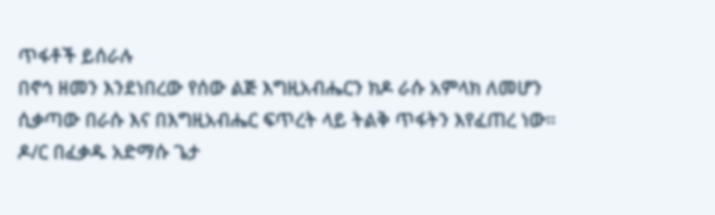ጥፋቶች ይሰራሉ
በኖኅ ዘመን እንደነበረው የሰው ልጅ እግዚአብሔርን ክዶ ራሱ አምላክ ለመሆን ሲቃጣው በራሱ እና በእግዚአብሔር ፍጥረት ላይ ትልቅ ጥፋትን እየፈጠረ ነው። ዶ/ር በፈቃዱ አድማሱ ጌታ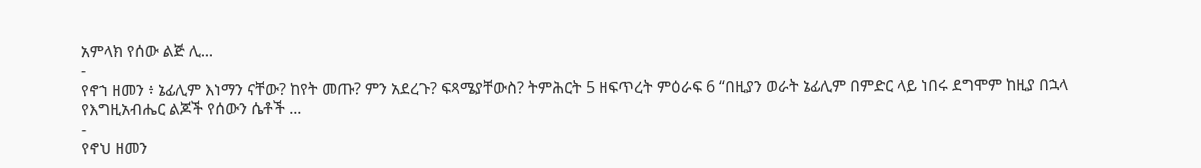አምላክ የሰው ልጅ ሊ...
-
የኖኀ ዘመን ፥ ኔፊሊም እነማን ናቸው? ከየት መጡ? ምን አደረጉ? ፍጻሜያቸውስ? ትምሕርት 5 ዘፍጥረት ምዕራፍ 6 “በዚያን ወራት ኔፊሊም በምድር ላይ ነበሩ ደግሞም ከዚያ በኋላ የእግዚአብሔር ልጆች የሰውን ሴቶች ...
-
የኖህ ዘመን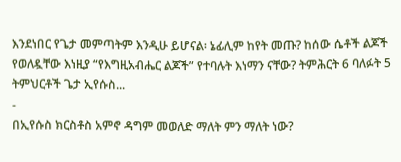እንደነበር የጌታ መምጣትም እንዲሁ ይሆናል፡ ኔፊሊም ከየት መጡ? ከሰው ሴቶች ልጆች የወለዷቸው እነዚያ “የእግዚአብሔር ልጆች” የተባሉት እነማን ናቸው? ትምሕርት 6 ባለፉት 5 ትምህርቶች ጌታ ኢየሱስ...
-
በኢየሱስ ክርስቶስ አምኖ ዳግም መወለድ ማለት ምን ማለት ነው?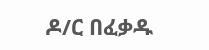ዶ/ር በፈቃዱ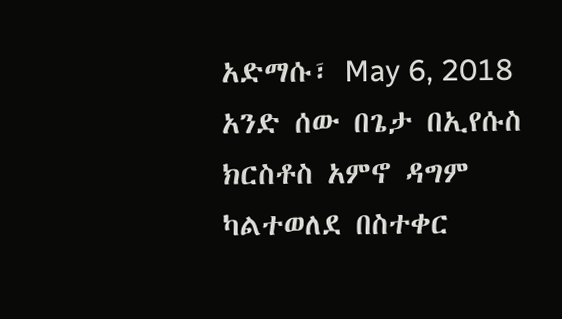አድማሱ፣ May 6, 2018 አንድ ሰው በጌታ በኢየሱስ ክርስቶስ አምኖ ዳግም ካልተወለደ በስተቀር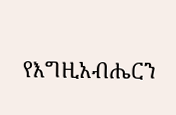የእግዚአብሔርን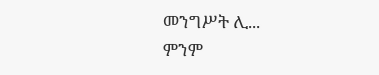መንግሥት ሊ...
ምንም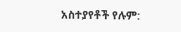አስተያየቶች የሉም: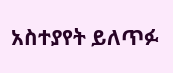አስተያየት ይለጥፉ